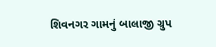શિવનગર ગામનું બાલાજી ગ્રુપ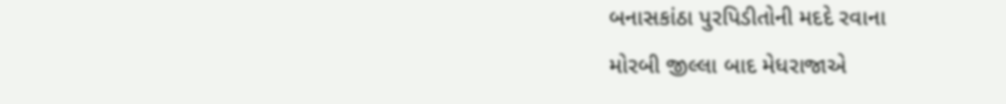બનાસકાંઠા પુરપિડીતોની મદદે રવાના
મોરબી જીલ્લા બાદ મેધરાજાએ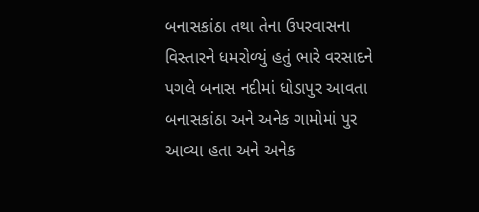બનાસકાંઠા તથા તેના ઉપરવાસના વિસ્તારને ધમરોળ્યું હતું ભારે વરસાદને પગલે બનાસ નદીમાં ધોડાપુર આવતા બનાસકાંઠા અને અનેક ગામોમાં પુર આવ્યા હતા અને અનેક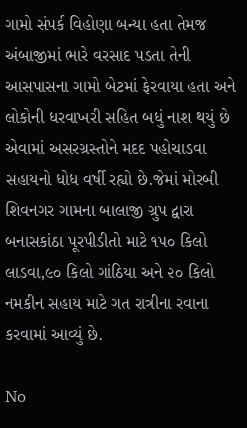ગામો સંપર્ક વિહોણા બન્યા હતા તેમજ અંબાજીમાં ભારે વરસાદ પડતા તેની આસપાસના ગામો બેટમાં ફેરવાયા હતા અને લોકોની ધરવાખરી સહિત બધું નાશ થયું છે એવામાં અસરગ્રસ્તોને મદદ પહોચાડવા સહાયનો ધોધ વર્ષી રહ્યો છે.જેમાં મોરબી શિવનગર ગામના બાલાજી ગ્રુપ દ્વારા બનાસકાંઠા પૂરપીડીતો માટે ૧૫૦ કિલો લાડવા,૯૦ કિલો ગાંઠિયા અને ૨૦ કિલો નમકીન સહાય માટે ગત રાત્રીના રવાના કરવામાં આવ્યું છે.

No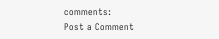comments:
Post a Comment